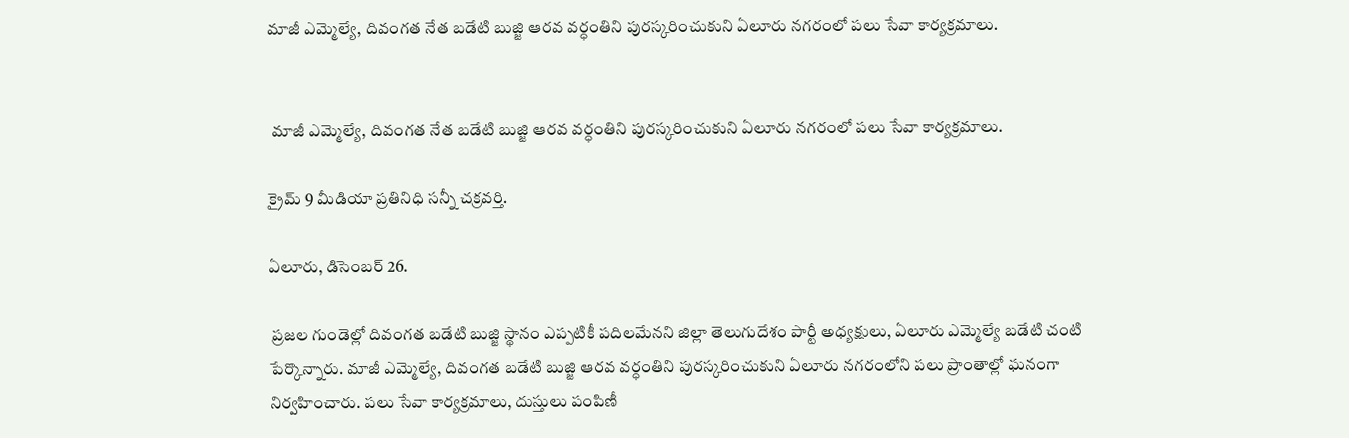మాజీ ఎమ్మెల్యే, దివంగత నేత బడేటి బుజ్జి ఆరవ వర్ధంతిని పురస్కరించుకుని ఏలూరు నగరంలో పలు సేవా కార్యక్రమాలు.


 మాజీ ఎమ్మెల్యే, దివంగత నేత బడేటి బుజ్జి ఆరవ వర్ధంతిని పురస్కరించుకుని ఏలూరు నగరంలో పలు సేవా కార్యక్రమాలు.

క్రైమ్ 9 మీడియా ప్రతినిధి సన్నీ చక్రవర్తి.

ఏలూరు, డిసెంబర్ 26.

 ప్రజల గుండెల్లో దివంగత బడేటి బుజ్జి స్థానం ఎప్పటికీ పదిలమేనని జిల్లా తెలుగుదేశం పార్టీ అధ్యక్షులు, ఏలూరు ఎమ్మెల్యే బడేటి చంటి పేర్కొన్నారు. మాజీ ఎమ్మెల్యే, దివంగత బడేటి బుజ్జి ఆరవ వర్ధంతిని పురస్కరించుకుని ఏలూరు నగరంలోని పలు ప్రాంతాల్లో ఘనంగా నిర్వహించారు. పలు సేవా కార్యక్రమాలు, దుస్తులు పంపిణీ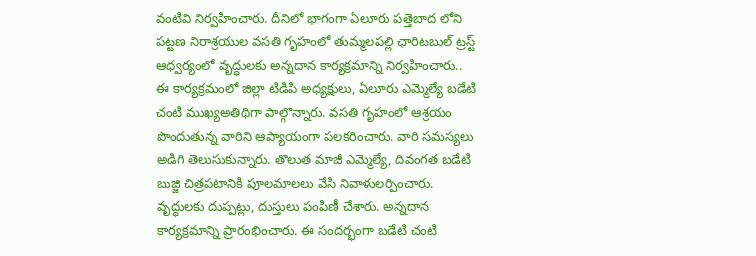వంటివి నిర్వహించారు. దీనిలో భాగంగా ఏలూరు పత్తెబాద లోని పట్టణ నిరాశ్రయుల వసతి గృహంలో తుమ్మలపల్లి ఛారిటబుల్ ట్రస్ట్ ఆధ్వర్యంలో వృద్ధులకు అన్నదాన కార్యక్రమాన్ని నిర్వహించారు.. ఈ కార్యక్రమంలో జిల్లా టిడిపి అధ్యక్షులు, ఏలూరు ఎమ్మెల్యే బడేటి చంటి ముఖ్యఅతిథిగా పాల్గొన్నారు. వసతి గృహంలో ఆశ్రయం పొందుతున్న వారిని ఆప్యాయంగా పలకరించారు. వారి సమస్యలు అడిగి తెలుసుకున్నారు. తొలుత మాజీ ఎమ్మెల్యే, దివంగత బడేటి బుజ్జి చిత్రపటానికి పూలమాలలు వేసి నివాళులర్పించారు. వృద్ధులకు దుప్పట్లు, దుస్తులు పంపిణీ చేశారు. అన్నదాన కార్యక్రమాన్ని ప్రారంభించారు. ఈ సందర్భంగా బడేటి చంటి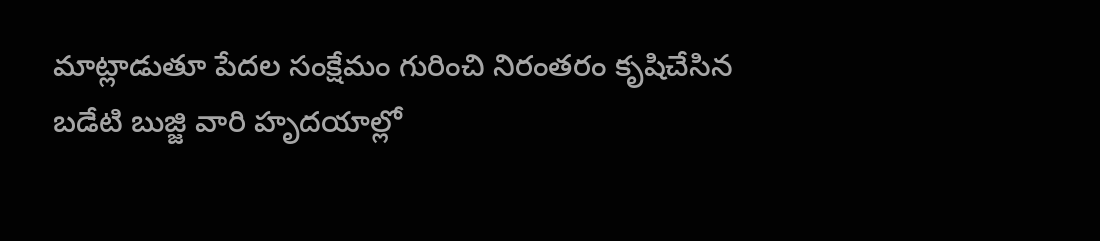మాట్లాడుతూ పేదల సంక్షేమం గురించి నిరంతరం కృషిచేసిన బడేటి బుజ్జి వారి హృదయాల్లో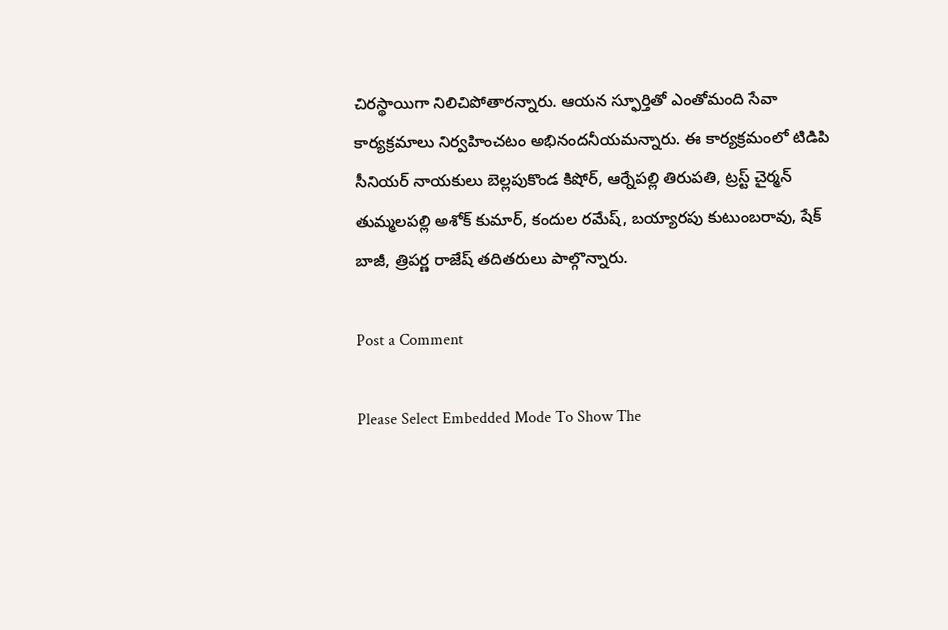చిరస్థాయిగా నిలిచిపోతారన్నారు. ఆయన స్ఫూర్తితో ఎంతోమంది సేవా కార్యక్రమాలు నిర్వహించటం అభినందనీయమన్నారు. ఈ కార్యక్రమంలో టిడిపి సీనియర్ నాయకులు బెల్లపుకొండ కిషోర్, ఆర్నేపల్లి తిరుపతి, ట్రస్ట్ చైర్మన్ తుమ్మలపల్లి అశోక్ కుమార్, కందుల రమేష్, బయ్యారపు కుటుంబరావు, షేక్ బాజీ, త్రిపర్ణ రాజేష్ తదితరులు పాల్గొన్నారు.

Post a Comment

Please Select Embedded Mode To Show The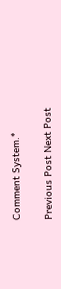Comment System.*

Previous Post Next Post